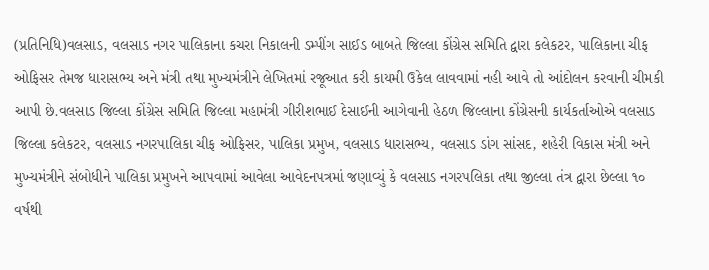(પ્રતિનિધિ)વલસાડ, વલસાડ નગર પાલિકાના કચરા નિકાલની ડમ્પીંગ સાઈડ બાબતે જિલ્લા કોંગ્રેસ સમિતિ દ્વારા કલેકટર, પાલિકાના ચીફ ઓફિસર તેમજ ધારાસભ્ય અને મંત્રી તથા મુખ્યમંત્રીને લેખિતમાં રજૂઆત કરી કાયમી ઉકેલ લાવવામાં નહી આવે તો આંદોલન કરવાની ચીમકી આપી છે.વલસાડ જિલ્લા કોંગ્રેસ સમિતિ જિલ્લા મહામંત્રી ગીરીશભાઈ દેસાઈની આગેવાની હેઠળ જિલ્લાના કોંગ્રેસની કાર્યકર્તાઓએ વલસાડ જિલ્લા કલેકટર, વલસાડ નગરપાલિકા ચીફ ઓફિસર, પાલિકા પ્રમુખ, વલસાડ ધારાસભ્ય, વલસાડ ડાંગ સાંસદ, શહેરી વિકાસ મંત્રી અને મુખ્યમંત્રીને સંબોધીને પાલિકા પ્રમુખને આપવામાં આવેલા આવેદનપત્રમાં જણાવ્યું કે વલસાડ નગરપલિકા તથા જીલ્લા તંત્ર દ્વારા છેલ્લા ૧૦ વર્ષથી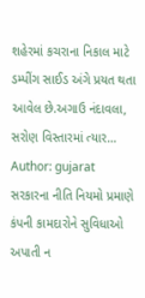શહેરમાં કચરાના નિકાલ માટે ડમ્પીંગ સાઈડ અંગે પ્રયત થતા આવેલ છે.અગાઉ નંદાવલા, સરોણ વિસ્તારમાં ત્યાર…
Author: gujarat
સરકારના નીતિ નિયમો પ્રમાણે કંપની કામદારોને સુવિધાઓ અપાતી ન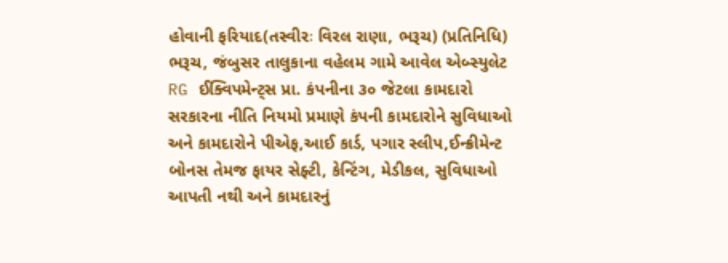હોવાની ફરિયાદ(તસ્વીરઃ વિરલ રાણા, ભરૂચ) (પ્રતિનિધિ) ભરૂચ, જંબુસર તાલુકાના વહેલમ ગામે આવેલ એબ્સ્યુલેટ RG ઈક્વિપમેન્ટ્સ પ્રા. કંપનીના ૩૦ જેટલા કામદારો સરકારના નીતિ નિયમો પ્રમાણે કંપની કામદારોને સુવિધાઓ અને કામદારોને પીએફ,આઈ કાર્ડ, પગાર સ્લીપ,ઈન્ક્રીમેન્ટ બોનસ તેમજ ફાયર સેફ્ટી, કેન્ટિંગ, મેડીકલ, સુવિધાઓ આપતી નથી અને કામદારનું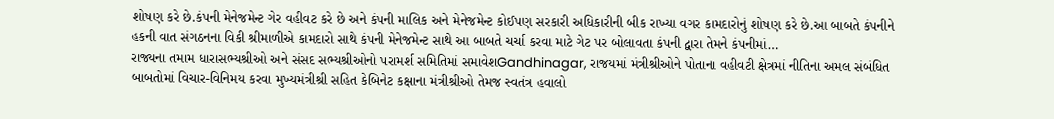શોષણ કરે છે.કંપની મેનેજમેન્ટ ગેર વહીવટ કરે છે અને કંપની માલિક અને મેનેજમેન્ટ કોઈપણ સરકારી અધિકારીની બીક રાખ્યા વગર કામદારોનું શોષણ કરે છે.આ બાબતે કંપનીને હકની વાત સંગઠનના વિકી શ્રીમાળીએ કામદારો સાથે કંપની મેનેજમેન્ટ સાથે આ બાબતે ચર્ચા કરવા માટે ગેટ પર બોલાવતા કંપની દ્વારા તેમને કંપનીમાં…
રાજ્યના તમામ ધારાસભ્યશ્રીઓ અને સંસદ સભ્યશ્રીઓનો પરામર્શ સમિતિમાં સમાવેશGandhinagar, રાજયમાં મંત્રીશ્રીઓને પોતાના વહીવટી ક્ષેત્રમાં નીતિના અમલ સંબંધિત બાબતોમાં વિચાર-વિનિમય કરવા મુખ્યમંત્રીશ્રી સહિત કેબિનેટ કક્ષાના મંત્રીશ્રીઓ તેમજ સ્વતંત્ર હવાલો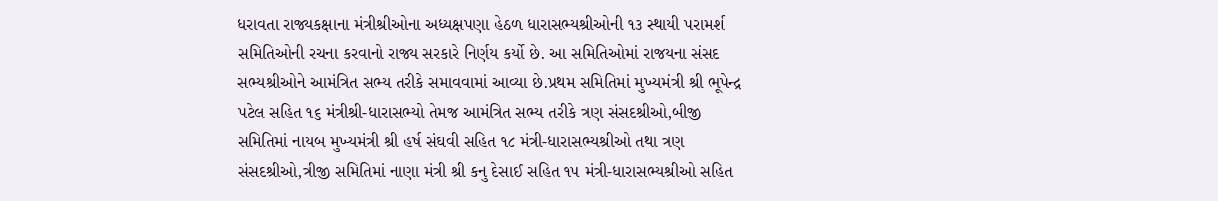ધરાવતા રાજ્યકક્ષાના મંત્રીશ્રીઓના અધ્યક્ષપણા હેઠળ ધારાસભ્યશ્રીઓની ૧૩ સ્થાયી પરામર્શ સમિતિઓની રચના કરવાનો રાજ્ય સરકારે નિર્ણય કર્યો છે. આ સમિતિઓમાં રાજયના સંસદ સભ્યશ્રીઓને આમંત્રિત સભ્ય તરીકે સમાવવામાં આવ્યા છે.પ્રથમ સમિતિમાં મુખ્યમંત્રી શ્રી ભૂપેન્દ્ર પટેલ સહિત ૧૬ મંત્રીશ્રી-ધારાસભ્યો તેમજ આમંત્રિત સભ્ય તરીકે ત્રણ સંસદશ્રીઓ,બીજી સમિતિમાં નાયબ મુખ્યમંત્રી શ્રી હર્ષ સંઘવી સહિત ૧૮ મંત્રી-ધારાસભ્યશ્રીઓ તથા ત્રણ સંસદશ્રીઓ,ત્રીજી સમિતિમાં નાણા મંત્રી શ્રી કનુ દેસાઈ સહિત ૧૫ મંત્રી-ધારાસભ્યશ્રીઓ સહિત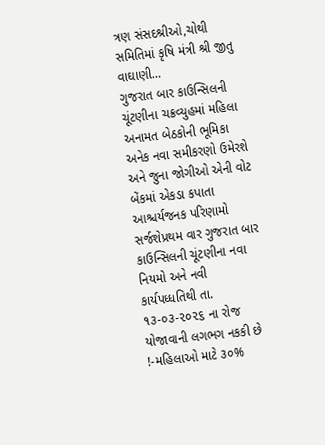ત્રણ સંસદશ્રીઓ,ચોથી સમિતિમાં કૃષિ મંત્રી શ્રી જીતુ વાઘાણી…
ગુજરાત બાર કાઉન્સિલની ચૂંટણીના ચક્રવ્યુહમાં મહિલા અનામત બેઠકોની ભૂમિકા અનેક નવા સમીકરણો ઉમેરશે અને જુના જોગીઓ એની વોટ બેંકમાં એકડા કપાતા આશ્ચર્યજનક પરિણામો સર્જશેપ્રથમ વાર ગુજરાત બાર કાઉન્સિલની ચૂંટણીના નવા નિયમો અને નવી કાર્યપધ્ધતિથી તા. ૧૩-૦૩-૨૦૨૬ ના રોજ યોજાવાની લગભગ નકકી છે !-મહિલાઓ માટે ૩૦%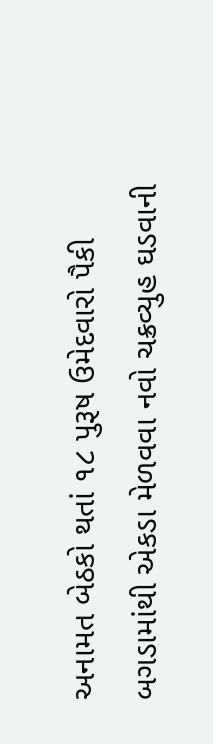અનામત બેઠકો થતાં ૧૮ પુરૂષ ઉમેદવારો પૈકી બગડામાંથી એકડા મેળવવા નવો ચક્રવ્યુહ ઘડવાની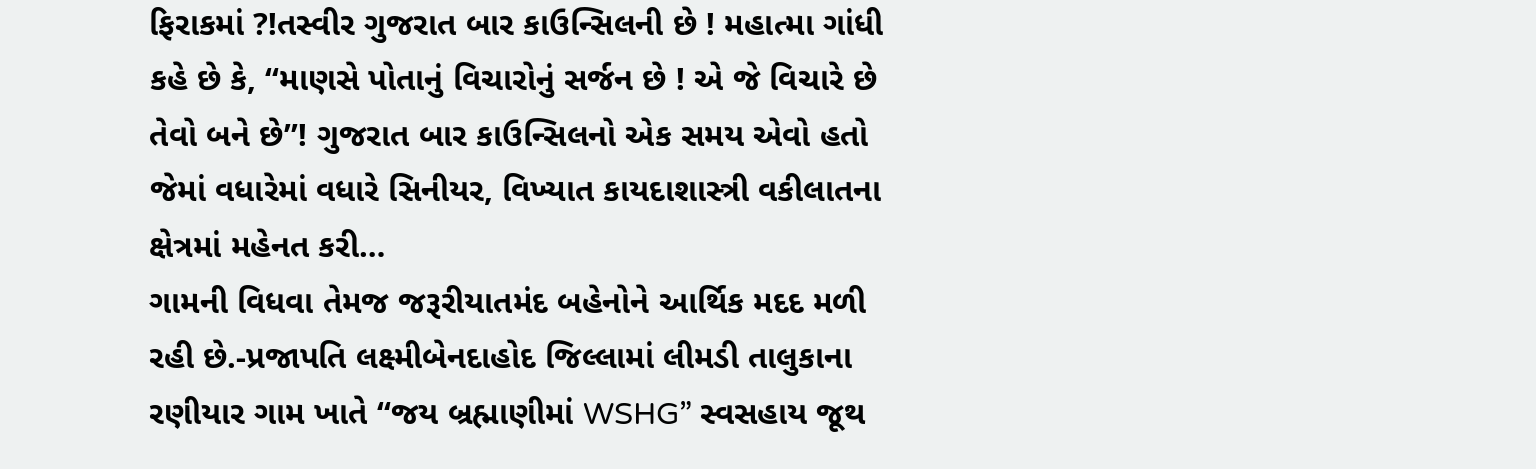ફિરાકમાં ?!તસ્વીર ગુજરાત બાર કાઉન્સિલની છે ! મહાત્મા ગાંધી કહે છે કે, “માણસે પોતાનું વિચારોનું સર્જન છે ! એ જે વિચારે છે તેવો બને છે”! ગુજરાત બાર કાઉન્સિલનો એક સમય એવો હતો જેમાં વધારેમાં વધારે સિનીયર, વિખ્યાત કાયદાશાસ્ત્રી વકીલાતના ક્ષેત્રમાં મહેનત કરી…
ગામની વિધવા તેમજ જરૂરીયાતમંદ બહેનોને આર્થિક મદદ મળી રહી છે.-પ્રજાપતિ લક્ષ્મીબેનદાહોદ જિલ્લામાં લીમડી તાલુકાના રણીયાર ગામ ખાતે “જય બ્રહ્માણીમાં WSHG” સ્વસહાય જૂથ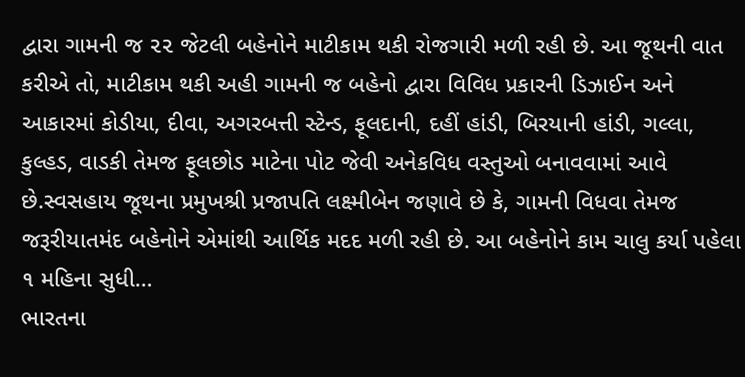દ્વારા ગામની જ ૨૨ જેટલી બહેનોને માટીકામ થકી રોજગારી મળી રહી છે. આ જૂથની વાત કરીએ તો, માટીકામ થકી અહી ગામની જ બહેનો દ્વારા વિવિધ પ્રકારની ડિઝાઈન અને આકારમાં કોડીયા, દીવા, અગરબત્તી સ્ટેન્ડ, ફૂલદાની, દહીં હાંડી, બિરયાની હાંડી, ગલ્લા, કુલ્હડ, વાડકી તેમજ ફૂલછોડ માટેના પોટ જેવી અનેકવિધ વસ્તુઓ બનાવવામાં આવે છે.સ્વસહાય જૂથના પ્રમુખશ્રી પ્રજાપતિ લક્ષ્મીબેન જણાવે છે કે, ગામની વિધવા તેમજ જરૂરીયાતમંદ બહેનોને એમાંથી આર્થિક મદદ મળી રહી છે. આ બહેનોને કામ ચાલુ કર્યા પહેલા ૧ મહિના સુધી…
ભારતના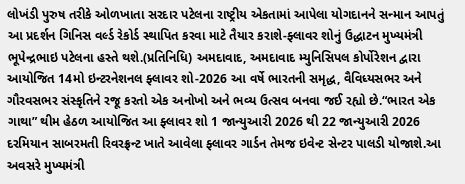લોખંડી પુરુષ તરીકે ઓળખાતા સરદાર પટેલના રાષ્ટ્રીય એકતામાં આપેલા યોગદાનને સન્માન આપતું આ પ્રદર્શન ગિનિસ વર્લ્ડ રેકોર્ડ સ્થાપિત કરવા માટે તૈયાર કરાશે-ફ્લાવર શોનું ઉદ્ધાટન મુખ્યમંત્રી ભૂપેન્દ્રભાઇ પટેલના હસ્તે થશે.(પ્રતિનિધિ) અમદાવાદ, અમદાવાદ મ્યુનિસિપલ કોર્પોરેશન દ્વારા આયોજિત 14મો ઇન્ટરનેશનલ ફ્લાવર શો-2026 આ વર્ષે ભારતની સમૃદ્ધ, વૈવિધ્યસભર અને ગૌરવસભર સંસ્કૃતિને રજૂ કરતો એક અનોખો અને ભવ્ય ઉત્સવ બનવા જઈ રહ્યો છે.“ભારત એક ગાથા” થીમ હેઠળ આયોજિત આ ફ્લાવર શો 1 જાન્યુઆરી 2026 થી 22 જાન્યુઆરી 2026 દરમિયાન સાબરમતી રિવરફ્રન્ટ ખાતે આવેલા ફ્લાવર ગાર્ડન તેમજ ઇવેન્ટ સેન્ટર પાલડી યોજાશે.આ અવસરે મુખ્યમંત્રી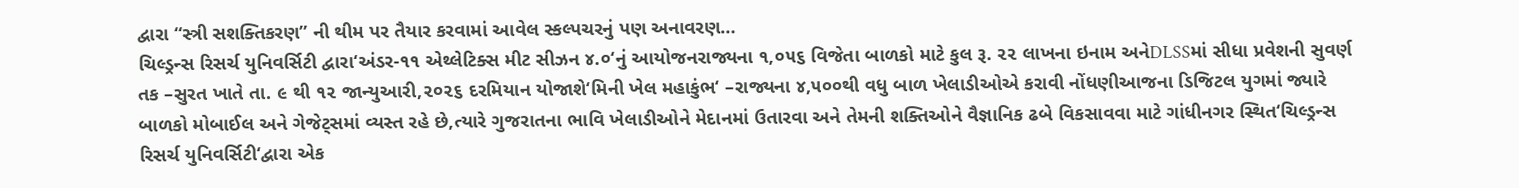દ્વારા “સ્ત્રી સશક્તિકરણ” ની થીમ પર તૈયાર કરવામાં આવેલ સ્કલ્પચરનું પણ અનાવરણ…
ચિલ્ડ્રન્સ રિસર્ચ યુનિવર્સિટી દ્વારા‘અંડર-૧૧ એથ્લેટિક્સ મીટ સીઝન ૪.૦‘નું આયોજનરાજ્યના ૧,૦૫૬ વિજેતા બાળકો માટે કુલ રૂ. ૨૨ લાખના ઇનામ અનેDLSSમાં સીધા પ્રવેશની સુવર્ણ તક –સુરત ખાતે તા. ૯ થી ૧૨ જાન્યુઆરી,૨૦૨૬ દરમિયાન યોજાશે‘મિની ખેલ મહાકુંભ‘ –રાજ્યના ૪,૫૦૦થી વધુ બાળ ખેલાડીઓએ કરાવી નોંધણીઆજના ડિજિટલ યુગમાં જ્યારે બાળકો મોબાઈલ અને ગેજેટ્સમાં વ્યસ્ત રહે છે,ત્યારે ગુજરાતના ભાવિ ખેલાડીઓને મેદાનમાં ઉતારવા અને તેમની શક્તિઓને વૈજ્ઞાનિક ઢબે વિકસાવવા માટે ગાંધીનગર સ્થિત‘ચિલ્ડ્રન્સ રિસર્ચ યુનિવર્સિટી‘દ્વારા એક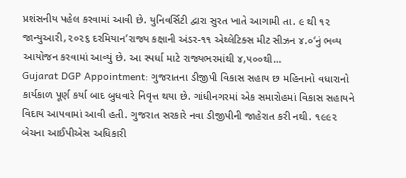પ્રશંસનીય પહેલ કરવામાં આવી છે. યુનિવર્સિટી દ્વારા સુરત ખાતે આગામી તા. ૯ થી ૧૨ જાન્યુઆરી,૨૦૨૬ દરમિયાન‘રાજ્ય કક્ષાની અંડર-૧૧ એથ્લેટિક્સ મીટ સીઝન ૪.૦‘નું ભવ્ય આયોજન કરવામાં આવ્યું છે. આ સ્પર્ધા માટે રાજ્યભરમાંથી ૪,૫૦૦થી…
Gujarat DGP Appointment: ગુજરાતના ડીજીપી વિકાસ સહાય છ મહિનાનો વધારાનો કાર્યકાળ પૂર્ણ કર્યા બાદ બુધવારે નિવૃત્ત થયા છે. ગાંધીનગરમાં એક સમારોહમાં વિકાસ સહાયને વિદાય આપવામાં આવી હતી. ગુજરાત સરકારે નવા ડીજીપીની જાહેરાત કરી નથી. ૧૯૯૨ બેચના આઈપીએસ અધિકારી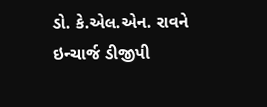ડો. કે.એલ.એન. રાવને ઇન્ચાર્જ ડીજીપી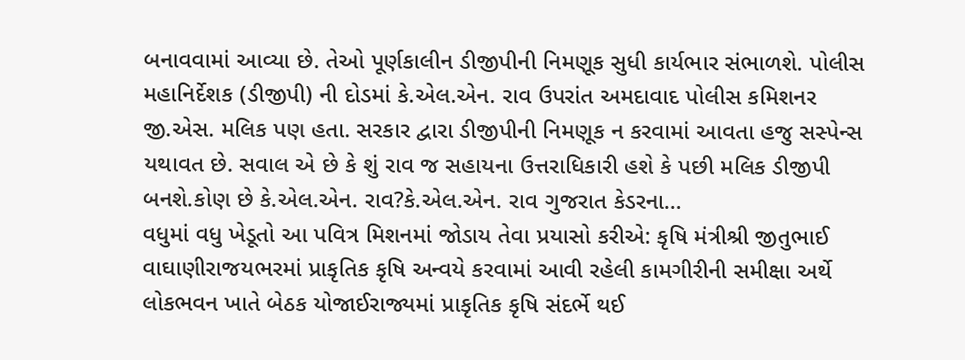બનાવવામાં આવ્યા છે. તેઓ પૂર્ણકાલીન ડીજીપીની નિમણૂક સુધી કાર્યભાર સંભાળશે. પોલીસ મહાનિર્દેશક (ડીજીપી) ની દોડમાં કે.એલ.એન. રાવ ઉપરાંત અમદાવાદ પોલીસ કમિશનર જી.એસ. મલિક પણ હતા. સરકાર દ્વારા ડીજીપીની નિમણૂક ન કરવામાં આવતા હજુ સસ્પેન્સ યથાવત છે. સવાલ એ છે કે શું રાવ જ સહાયના ઉત્તરાધિકારી હશે કે પછી મલિક ડીજીપી બનશે.કોણ છે કે.એલ.એન. રાવ?કે.એલ.એન. રાવ ગુજરાત કેડરના…
વધુમાં વધુ ખેડૂતો આ પવિત્ર મિશનમાં જોડાય તેવા પ્રયાસો કરીએ: કૃષિ મંત્રીશ્રી જીતુભાઈ વાઘાણીરાજયભરમાં પ્રાકૃતિક કૃષિ અન્વયે કરવામાં આવી રહેલી કામગીરીની સમીક્ષા અર્થે લોકભવન ખાતે બેઠક યોજાઈરાજ્યમાં પ્રાકૃતિક કૃષિ સંદર્ભે થઈ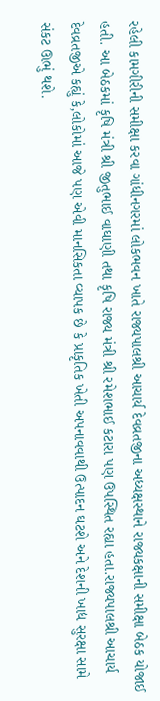રહેલી કામગીરીની સમીક્ષા કરવા ગાંધીનગરમાં લોકભવન ખાતે રાજ્યપાલશ્રી આચાર્ય દેવવ્રતજીના અધ્યક્ષસ્થાને રાજ્યકક્ષાની સમીક્ષા બેઠક યોજાઈ હતી. આ બેઠકમાં કૃષિ મંત્રી શ્રી જીતુભાઈ વાઘાણી તથા કૃષિ રાજ્ય મંત્રી શ્રી રમેશભાઈ કટારા પણ ઉપસ્થિત રહ્યા હતા.રાજ્યપાલશ્રી આચાર્ય દેવવ્રતજીએ કહ્યું કે,લોકોમાં આજે પણ એવી માનસિકતા વ્યાપક છે કે પ્રાકૃતિક ખેતી અપનાવવાથી ઉત્પાદન ઘટશે અને દેશની ખાદ્ય સુરક્ષા સામે સંકટ ઊભું થશે.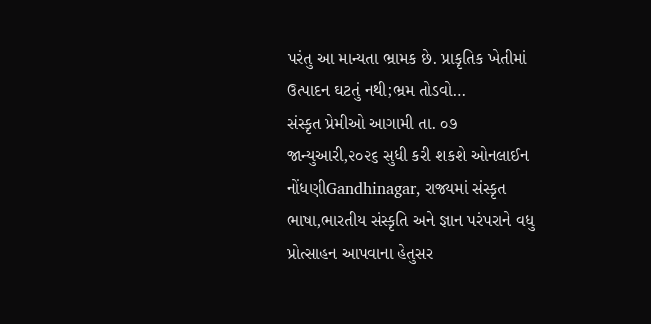પરંતુ આ માન્યતા ભ્રામક છે. પ્રાકૃતિક ખેતીમાં ઉત્પાદન ઘટતું નથી;ભ્રમ તોડવો…
સંસ્કૃત પ્રેમીઓ આગામી તા. ૦૭ જાન્યુઆરી,૨૦૨૬ સુધી કરી શકશે ઓનલાઈન નોંધણીGandhinagar, રાજ્યમાં સંસ્કૃત ભાષા,ભારતીય સંસ્કૃતિ અને જ્ઞાન પરંપરાને વધુ પ્રોત્સાહન આપવાના હેતુસર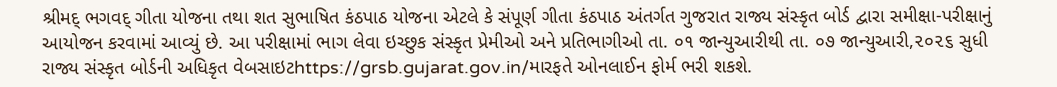શ્રીમદ્ ભગવદ્ ગીતા યોજના તથા શત સુભાષિત કંઠપાઠ યોજના એટલે કે સંપૂર્ણ ગીતા કંઠપાઠ અંતર્ગત ગુજરાત રાજ્ય સંસ્કૃત બોર્ડ દ્વારા સમીક્ષા-પરીક્ષાનું આયોજન કરવામાં આવ્યું છે. આ પરીક્ષામાં ભાગ લેવા ઇચ્છુક સંસ્કૃત પ્રેમીઓ અને પ્રતિભાગીઓ તા. ૦૧ જાન્યુઆરીથી તા. ૦૭ જાન્યુઆરી,૨૦૨૬ સુધી રાજ્ય સંસ્કૃત બોર્ડની અધિકૃત વેબસાઇટhttps://grsb.gujarat.gov.in/મારફતે ઓનલાઈન ફોર્મ ભરી શકશે.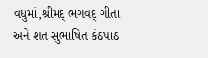વધુમાં,શ્રીમદ્ ભગવદ્ ગીતા અને શત સુભાષિત કંઠપાઠ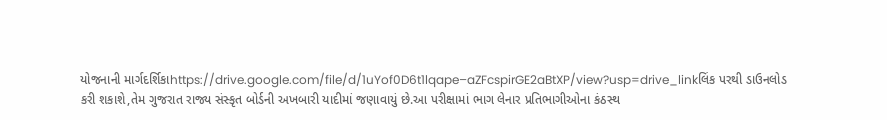યોજનાની માર્ગદર્શિકાhttps://drive.google.com/file/d/1uYof0D6t1lqape–aZFcspirGE2aBtXP/view?usp=drive_linkલિંક પરથી ડાઉનલોડ કરી શકાશે,તેમ ગુજરાત રાજ્ય સંસ્કૃત બોર્ડની અખબારી યાદીમાં જણાવાયું છે.આ પરીક્ષામાં ભાગ લેનાર પ્રતિભાગીઓના કંઠસ્થ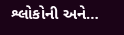શ્લોકોની અને…